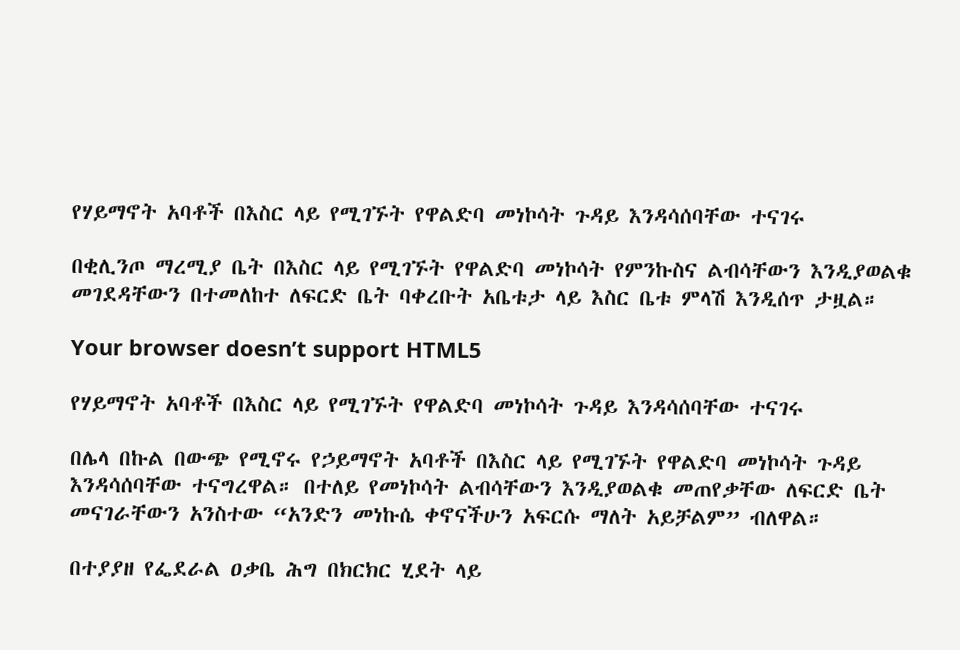የሃይማኖት አባቶች በእስር ላይ የሚገኙት የዋልድባ መነኮሳት ጉዳይ እንዳሳሰባቸው ተናገሩ

በቂሊንጦ ማረሚያ ቤት በእስር ላይ የሚገኙት የዋልድባ መነኮሳት የምንኩስና ልብሳቸውን እንዲያወልቁ መገደዳቸውን በተመለከተ ለፍርድ ቤት ባቀረቡት አቤቱታ ላይ እስር ቤቱ ምላሽ እንዲሰጥ ታዟል።

Your browser doesn’t support HTML5

የሃይማኖት አባቶች በእስር ላይ የሚገኙት የዋልድባ መነኮሳት ጉዳይ እንዳሳሰባቸው ተናገሩ

በሌላ በኩል በውጭ የሚኖሩ የኃይማኖት አባቶች በእስር ላይ የሚገኙት የዋልድባ መነኮሳት ጉዳይ እንዳሳሰባቸው ተናግረዋል። በተለይ የመነኮሳት ልብሳቸውን እንዲያወልቁ መጠየቃቸው ለፍርድ ቤት መናገራቸውን አንስተው “አንድን መነኩሴ ቀኖናችሁን አፍርሱ ማለት አይቻልም” ብለዋል።

በተያያዘ የፌደራል ዐቃቤ ሕግ በክርክር ሂደት ላይ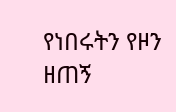የነበሩትን የዞን ዘጠኝ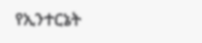የኢንተርኔት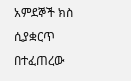አምደኞች ክስ ሲያቋርጥ በተፈጠረው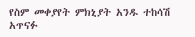የስም መቀያየት ምክኒያት አንዱ ተከሳሽ አጥናፉ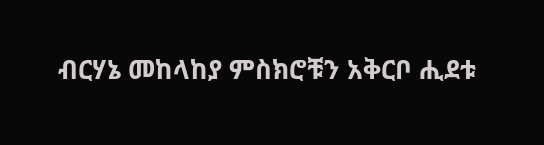ብርሃኔ መከላከያ ምስክሮቹን አቅርቦ ሒደቱ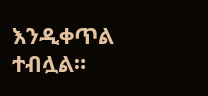እንዲቀጥል ተብሏል።